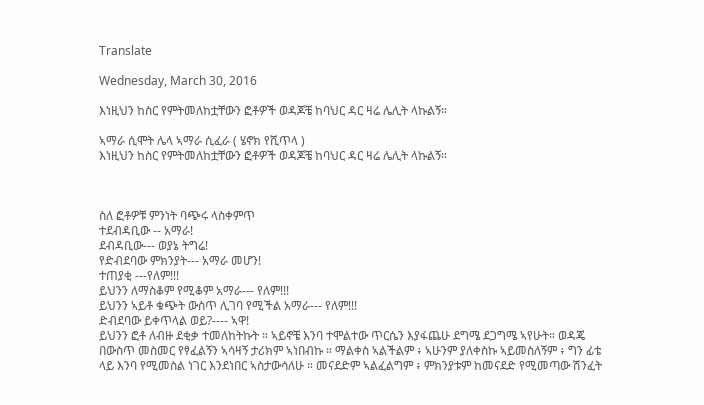Translate

Wednesday, March 30, 2016

እነዚህን ከስር የምትመለከቷቸውን ፎቶዎች ወዳጆቼ ከባህር ዳር ዛሬ ሌሊት ላኩልኝ።

ኣማራ ሲሞት ሌላ ኣማራ ሲፈራ ( ሄኖክ የሺጥላ )
እነዚህን ከስር የምትመለከቷቸውን ፎቶዎች ወዳጆቼ ከባህር ዳር ዛሬ ሌሊት ላኩልኝ።



ስለ ፎቶዎቹ ምንነት ባጭሩ ላስቀምጥ
ተደብዳቢው -- አማራ!
ደብዳቢው--- ወያኔ ትግሬ!
የድብደባው ምክንያት--- አማራ መሆን!
ተጠያቂ ---የለም!!!
ይህንን ለማስቆም የሚቆም አማራ--- የለም!!!
ይህንን ኣይቶ ቁጭት ውስጥ ሊገባ የሚችል አማራ--- የለም!!!
ድብደባው ይቀጥላል ወይ?---- ኣዋ!
ይህንን ፎቶ ለብዙ ደቂቃ ተመለከትኩት ። ኣይኖቼ እንባ ተሞልተው ጥርሴን እያፋጨሁ ደግሜ ደጋግሜ ኣየሁት። ወዳጄ በውስጥ መስመር የፃፈልኝን ኣሳዛኝ ታሪክም ኣነበብኩ ። ማልቀስ ኣልችልም ፥ ኣሁንም ያለቀስኩ ኣይመስለኝም ፥ ግን ፊቴ ላይ እንባ የሚመስል ነገር እንደነበር ኣስታውሳለሁ ። መናደድም ኣልፈልግም ፥ ምክንያቱም ከመናደድ የሚመጣው ሽንፈት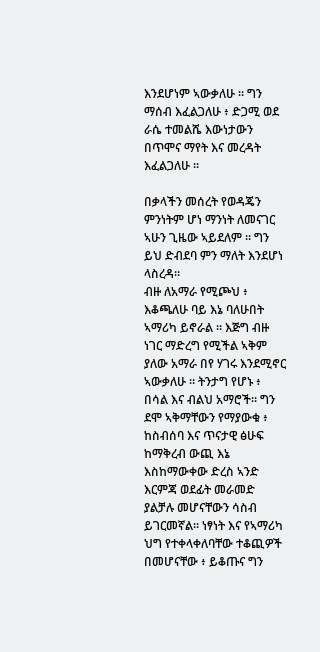እንደሆነም ኣውቃለሁ ። ግን ማሰብ እፈልጋለሁ ፥ ድጋሚ ወደ ራሴ ተመልሼ እውነታውን በጥሞና ማየት እና መረዳት እፈልጋለሁ ።

በቃላችን መሰረት የወዳጄን ምንነትም ሆነ ማንነት ለመናገር ኣሁን ጊዜው ኣይደለም ። ግን ይህ ድብደባ ምን ማለት እንደሆነ ላስረዳ።
ብዙ ለአማራ የሚጮህ ፥ እቆጫለሁ ባይ እኔ ባለሁበት ኣማሪካ ይኖራል ። እጅግ ብዙ ነገር ማድረግ የሚችል ኣቅም ያለው አማራ በየ ሃገሩ እንደሚኖር ኣውቃለሁ ። ትንታግ የሆኑ ፥ በሳል እና ብልህ አማሮች። ግን ደሞ ኣቅማቸውን የማያውቁ ፥ ከስብሰባ እና ጥናታዊ ፅሁፍ ከማቅረብ ውጪ እኔ እስከማውቀው ድረስ ኣንድ እርምጃ ወደፊት መራመድ ያልቻሉ መሆናቸውን ሳስብ ይገርመኛል። ነፃነት እና የኣማሪካ ህግ የተቀላቀለባቸው ተቆጪዎች በመሆናቸው ፥ ይቆጡና ግን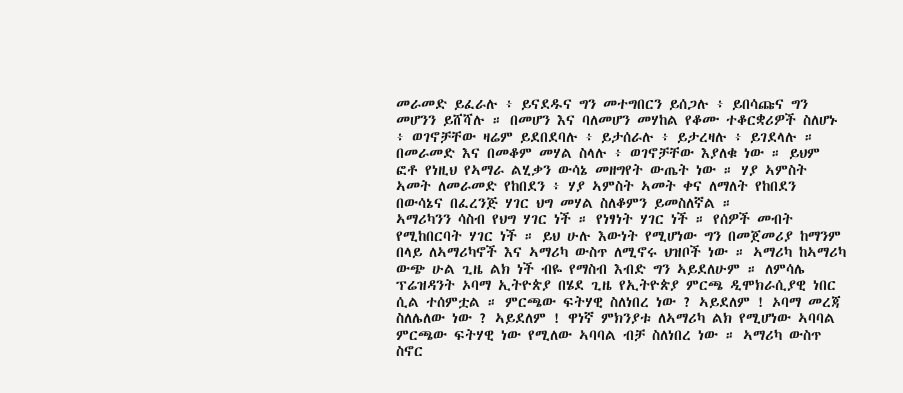መራመድ ይፈራሉ ፥ ይናደዱና ግን መተግበርን ይሰጋሉ ፥ ይበሳጩና ግን መሆንን ይሸሻሉ ። በመሆን እና ባለመሆን መሃከል የቆሙ ተቆርቋሪዎች ስለሆኑ ፥ ወገኖቻቸው ዛሬም ይደበደባሉ ፥ ይታሰራሉ ፥ ይታረዛሉ ፥ ይገደላሉ ። በመራመድ እና በመቆም መሃል ስላሉ ፥ ወገኖቻቸው እያለቁ ነው ። ይህም ፎቶ የነዚህ የኣማራ ልሂቃን ውሳኔ መዘግየት ውጤት ነው ። ሃያ ኣምስት ኣመት ለመራመድ የከበደን ፥ ሃያ ኣምስት ኣመት ቀና ለማለት የከበደን በውሳኔና በፈረንጅ ሃገር ህግ መሃል ስለቆምን ይመስለኛል ።
ኣማሪካንን ሳስብ የህግ ሃገር ነች ። የነፃነት ሃገር ነች ። የሰዎች መብት የሚከበርባት ሃገር ነች ። ይህ ሁሉ እውነት የሚሆነው ግን በመጀመሪያ ከማንም በላይ ለኣማሪካኖች እና ኣማሪካ ውስጥ ለሚኖሩ ህዝቦች ነው ። ኣማሪካ ከኣማሪካ ውጭ ሁል ጊዜ ልክ ነች ብዬ የማስብ እብድ ግን ኣይደለሁም ። ለምሳሌ ፕሬዝዳንት ኦባማ ኢትዮጵያ በሄደ ጊዜ የኢትዮጵያ ምርጫ ዲሞክራሲያዊ ነበር ሲል ተሰምቷል ። ምርጫው ፍትሃዊ ስለነበረ ነው ? ኣይደለም ! ኦባማ መረጃ ስለሌለው ነው ? ኣይደለም ! ዋነኛ ምክንያቱ ለኣማሪካ ልክ የሚሆነው ኣባባል ምርጫው ፍትሃዊ ነው የሚለው ኣባባል ብቻ ስለነበረ ነው ። ኣማሪካ ውስጥ ስኖር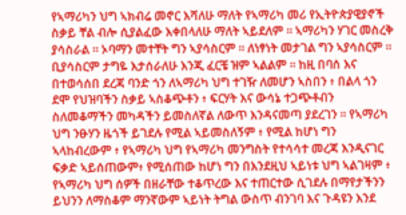የኣማሪካን ህግ ኣክብሬ መኖር እሻለሁ ማለት የኣማሪካ መሪ የኢትዮጵያዊያኖች ስቃይ ቸል ብሎ ሲያልፈው እቀበላለሁ ማለት ኣይደለም ። ኣማሪካን ሃገር መስረቅ ያሳስራል ። ኦባማን መተቸት ግን ኣያሳስርም ። ለነፃነት መታገል ግን ኣያሳስርም ። ቢያሳስርም ታግዬ እታሰራለሁ እንጂ ፈርቼ ዝም ኣልልም ። ከዚ በባሰ እና በተወሳሰበ ደረጃ ባንድ ጎን ለኣማሪካ ህግ ተገዥ ለመሆን ኣስበን ፥ በልላ ጎን ደሞ የህዝባችን ስቃይ ኣስቆጭቶን ፥ ፍርሃት እና ውሳኔ ተጋጭቶብን ስለመቆማችን መካዳችን ይመስለኛል ለውጥ እንዳናመጣ ያደረገን ። የኣማሪካ ህግ ንፁሃን ዜጎች ይገደሉ የሚል ኣይመስለኝም ፥ የሚል ከሆነ ግን ኣላከብረውም ፥ የኣማሪካ ህግ የኣማሪካ መንግስት የተሳሳተ መረጃ እንዲናገር ፍቃድ ኣይሰጠውም፥ የሚሰጠው ከሆነ ግን በእንደዚህ ኣይነቱ ህግ ኣልገዛም ፥ የኣማሪካ ህግ ሰዎች በዘራቸው ተቆጥረው እና ተጠርተው ሲገደሉ በማየታችንን ይህንን ለማስቆም ማንኛውም ኣይነት ትግል ውስጥ ብንገባ እና ጉዳዩን እንደ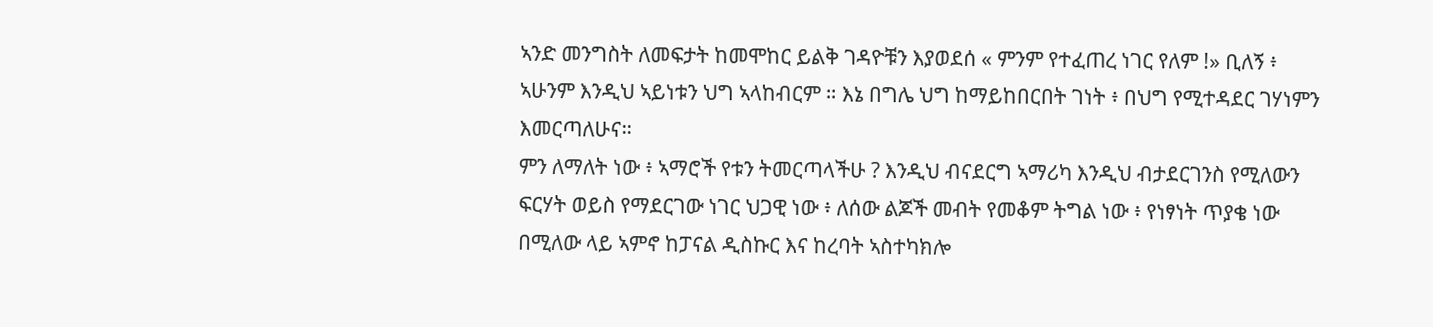ኣንድ መንግስት ለመፍታት ከመሞከር ይልቅ ገዳዮቹን እያወደሰ « ምንም የተፈጠረ ነገር የለም !» ቢለኝ ፥ ኣሁንም እንዲህ ኣይነቱን ህግ ኣላከብርም ። እኔ በግሌ ህግ ከማይከበርበት ገነት ፥ በህግ የሚተዳደር ገሃነምን እመርጣለሁና።
ምን ለማለት ነው ፥ ኣማሮች የቱን ትመርጣላችሁ ? እንዲህ ብናደርግ ኣማሪካ እንዲህ ብታደርገንስ የሚለውን ፍርሃት ወይስ የማደርገው ነገር ህጋዊ ነው ፥ ለሰው ልጆች መብት የመቆም ትግል ነው ፥ የነፃነት ጥያቄ ነው በሚለው ላይ ኣምኖ ከፓናል ዲስኩር እና ከረባት ኣስተካክሎ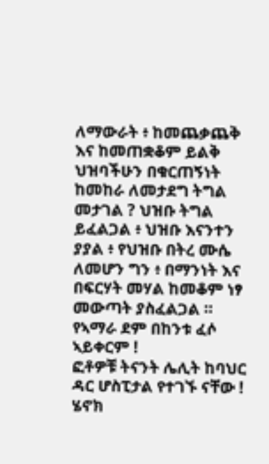ለማውራት ፥ ከመጨቃጨቅ እና ከመጠቋቆም ይልቅ ህዝባችሁን በቁርጠኝነት ከመከራ ለመታደግ ትግል መታገል ? ህዝቡ ትግል ይፈልጋል ፥ ህዝቡ እናንተን ያያል ፥ የህዝቡ በትረ ሙሴ ለመሆን ግን ፥ በማንነት እና በፍርሃት መሃል ከመቆም ነፃ መውጣት ያስፈልጋል ።
የኣማራ ደም በከንቱ ፈሶ ኣይቀርም !
ፎቶዎቹ ትናንት ሌሊት ከባህር ዳር ሆስፒታል የተገኙ ናቸው !
ሄኖክ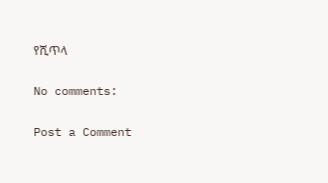የሺጥላ

No comments:

Post a Comment